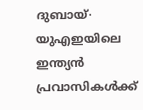ദുബായ്∙ യുഎഇയിലെ ഇന്ത്യൻ പ്രവാസികൾക്ക്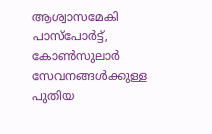ആശ്വാസമേകി പാസ്പോർട്ട്, കോൺസുലാർ സേവനങ്ങൾക്കുള്ള പുതിയ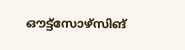ഔട്ട്സോഴ്സിങ്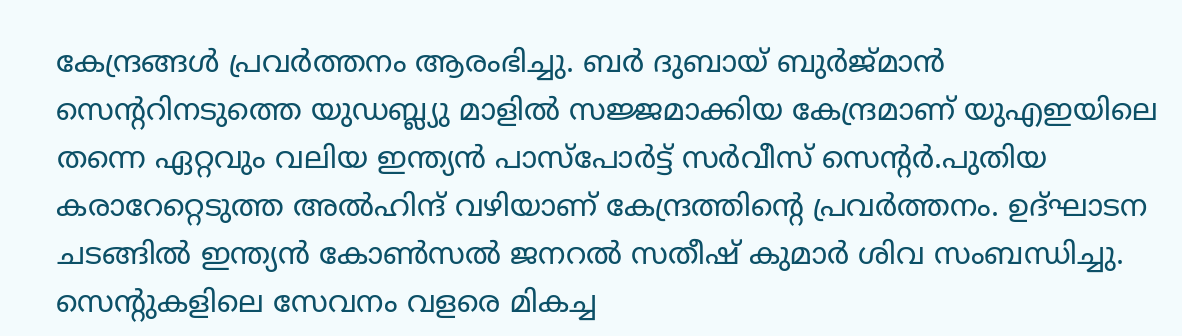കേന്ദ്രങ്ങൾ പ്രവർത്തനം ആരംഭിച്ചു. ബർ ദുബായ് ബുർജ്മാൻ സെന്ററിനടുത്തെ യുഡബ്ല്യു മാളിൽ സജ്ജമാക്കിയ കേന്ദ്രമാണ് യുഎഇയിലെ തന്നെ ഏറ്റവും വലിയ ഇന്ത്യൻ പാസ്പോർട്ട് സർവീസ് സെന്റർ.പുതിയ കരാറേറ്റെടുത്ത അൽഹിന്ദ് വഴിയാണ് കേന്ദ്രത്തിന്റെ പ്രവർത്തനം. ഉദ്ഘാടന ചടങ്ങിൽ ഇന്ത്യൻ കോൺസൽ ജനറൽ സതീഷ് കുമാർ ശിവ സംബന്ധിച്ചു. സെന്റുകളിലെ സേവനം വളരെ മികച്ച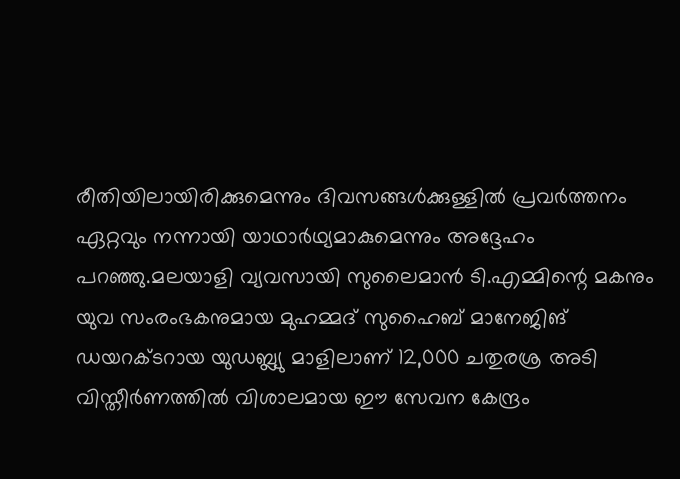രീതിയിലായിരിക്കുമെന്നും ദിവസങ്ങൾക്കുള്ളിൽ പ്രവർത്തനം ഏറ്റവും നന്നായി യാഥാർഥ്യമാകുമെന്നും അദ്ദേഹം പറഞ്ഞു.മലയാളി വ്യവസായി സുലൈമാൻ ടി.എമ്മിന്റെ മകനും യുവ സംരംഭകനുമായ മുഹമ്മദ് സുഹൈബ് മാനേജിങ് ഡയറക്ടറായ യുഡബ്ല്യു മാളിലാണ് 12,000 ചതുരശ്ര അടി വിസ്തീർണത്തിൽ വിശാലമായ ഈ സേവന കേന്ദ്രം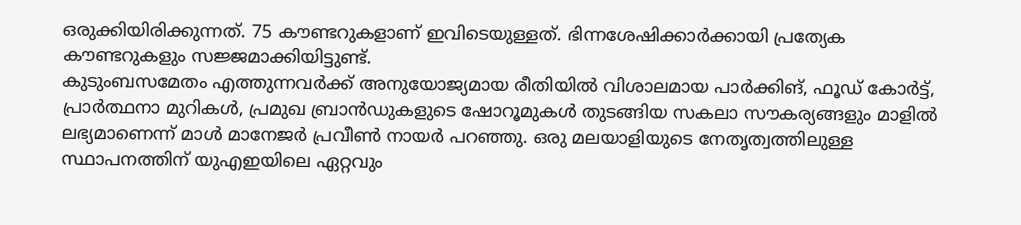ഒരുക്കിയിരിക്കുന്നത്. 75 കൗണ്ടറുകളാണ് ഇവിടെയുള്ളത്. ഭിന്നശേഷിക്കാർക്കായി പ്രത്യേക കൗണ്ടറുകളും സജ്ജമാക്കിയിട്ടുണ്ട്.
കുടുംബസമേതം എത്തുന്നവർക്ക് അനുയോജ്യമായ രീതിയിൽ വിശാലമായ പാർക്കിങ്, ഫൂഡ് കോർട്ട്, പ്രാർത്ഥനാ മുറികൾ, പ്രമുഖ ബ്രാൻഡുകളുടെ ഷോറൂമുകൾ തുടങ്ങിയ സകലാ സൗകര്യങ്ങളും മാളിൽ ലഭ്യമാണെന്ന് മാൾ മാനേജർ പ്രവീൺ നായർ പറഞ്ഞു. ഒരു മലയാളിയുടെ നേതൃത്വത്തിലുള്ള സ്ഥാപനത്തിന് യുഎഇയിലെ ഏറ്റവും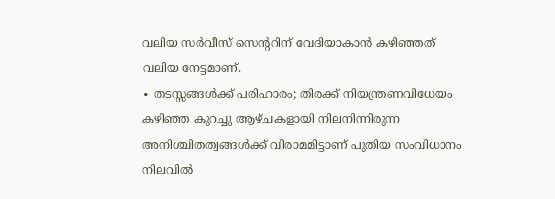വലിയ സർവീസ് സെന്ററിന് വേദിയാകാൻ കഴിഞ്ഞത് വലിയ നേട്ടമാണ്.
∙ തടസ്സങ്ങൾക്ക് പരിഹാരം; തിരക്ക് നിയന്ത്രണവിധേയം
കഴിഞ്ഞ കുറച്ചു ആഴ്ചകളായി നിലനിന്നിരുന്ന അനിശ്ചിതത്വങ്ങൾക്ക് വിരാമമിട്ടാണ് പുതിയ സംവിധാനം നിലവിൽ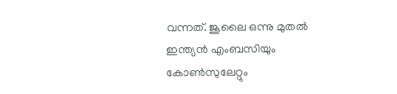വന്നത്. ജൂലൈ ഒന്നു മുതൽ ഇന്ത്യൻ എംബസിയും കോൺസുലേറ്റും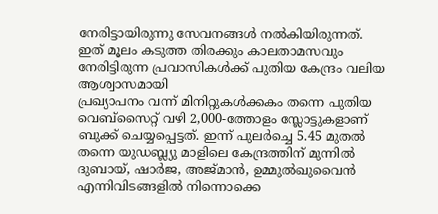നേരിട്ടായിരുന്നു സേവനങ്ങൾ നൽകിയിരുന്നത്. ഇത് മൂലം കടുത്ത തിരക്കും കാലതാമസവും നേരിട്ടിരുന്ന പ്രവാസികൾക്ക് പുതിയ കേന്ദ്രം വലിയ ആശ്വാസമായി
പ്രഖ്യാപനം വന്ന് മിനിറ്റുകൾക്കകം തന്നെ പുതിയ വെബ്സൈറ്റ് വഴി 2,000-ത്തോളം സ്ലോട്ടുകളാണ് ബുക്ക് ചെയ്യപ്പെട്ടത്. ഇന്ന് പുലർച്ചെ 5.45 മുതൽ തന്നെ യുഡബ്ല്യു മാളിലെ കേന്ദ്രത്തിന് മുന്നിൽ ദുബായ്, ഷാർജ, അജ്മാൻ, ഉമ്മുൽഖുവൈൻ എന്നിവിടങ്ങളിൽ നിന്നൊക്കെ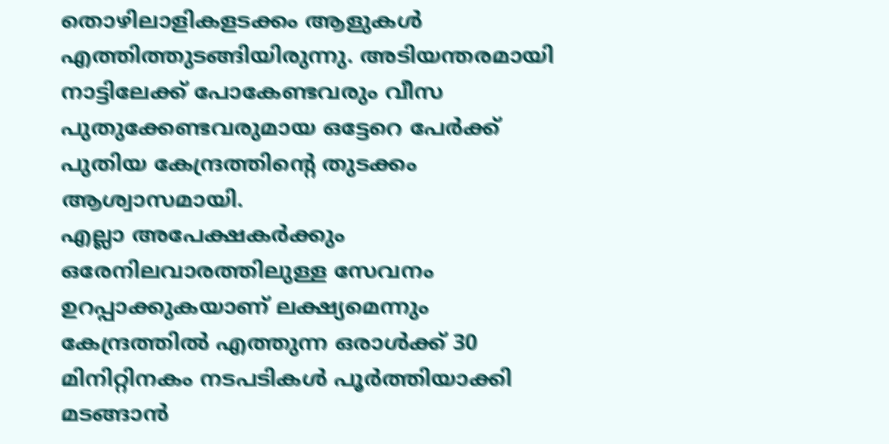തൊഴിലാളികളടക്കം ആളുകൾ എത്തിത്തുടങ്ങിയിരുന്നു. അടിയന്തരമായി നാട്ടിലേക്ക് പോകേണ്ടവരും വീസ പുതുക്കേണ്ടവരുമായ ഒട്ടേറെ പേർക്ക് പുതിയ കേന്ദ്രത്തിന്റെ തുടക്കം ആശ്വാസമായി.
എല്ലാ അപേക്ഷകർക്കും ഒരേനിലവാരത്തിലുള്ള സേവനം ഉറപ്പാക്കുകയാണ് ലക്ഷ്യമെന്നും കേന്ദ്രത്തിൽ എത്തുന്ന ഒരാൾക്ക് 30 മിനിറ്റിനകം നടപടികൾ പൂർത്തിയാക്കി മടങ്ങാൻ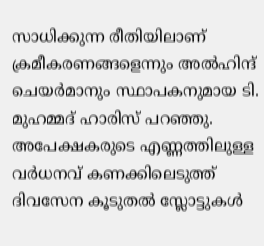സാധിക്കുന്ന രീതിയിലാണ് ക്രമീകരണങ്ങളെന്നും അൽഹിന്ദ് ചെയർമാനും സ്ഥാപകനുമായ ടി. മുഹമ്മദ് ഹാരിസ് പറഞ്ഞു. അപേക്ഷകരുടെ എണ്ണത്തിലുള്ള വർധനവ് കണക്കിലെടുത്ത് ദിവസേന കൂടുതൽ സ്ലോട്ടുകൾ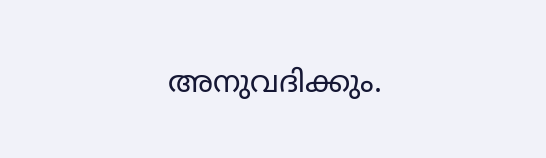അനുവദിക്കും.